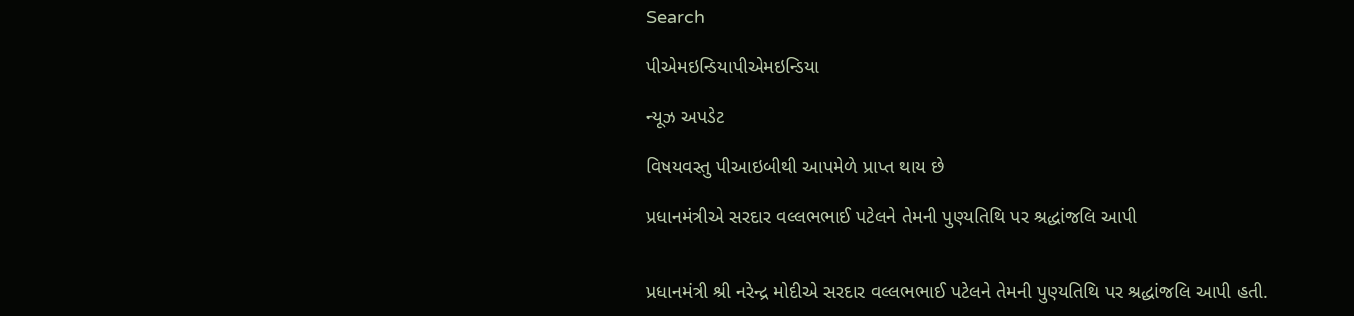Search

પીએમઇન્ડિયાપીએમઇન્ડિયા

ન્યૂઝ અપડેટ

વિષયવસ્તુ પીઆઇબીથી આપમેળે પ્રાપ્ત થાય છે

પ્રધાનમંત્રીએ સરદાર વલ્લભભાઈ પટેલને તેમની પુણ્યતિથિ પર શ્રદ્ધાંજલિ આપી


પ્રધાનમંત્રી શ્રી નરેન્દ્ર મોદીએ સરદાર વલ્લભભાઈ પટેલને તેમની પુણ્યતિથિ પર શ્રદ્ધાંજલિ આપી હતી.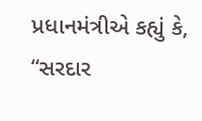પ્રધાનમંત્રીએ કહ્યું કે, “સરદાર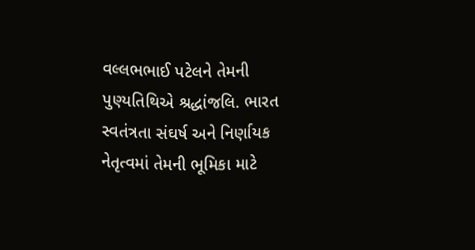વલ્લભભાઈ પટેલને તેમની પુણ્યતિથિએ શ્રદ્ધાંજલિ. ભારત સ્વતંત્રતા સંઘર્ષ અને નિર્ણાયક નેતૃત્વમાં તેમની ભૂમિકા માટે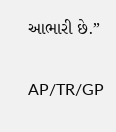આભારી છે.”

AP/TR/GP